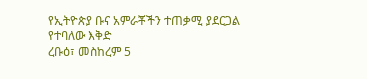የኢትዮጵያ ቡና አምራቾችን ተጠቃሚ ያደርጋል የተባለው እቅድ
ረቡዕ፣ መስከረም 5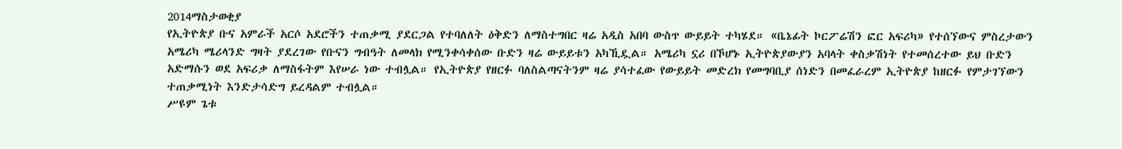2014ማስታወቂያ
የኢትዮጵያ ቡና አምራች አርሶ አደሮችን ተጠቃሚ ያደርጋል የተባለለት ዕቅድን ለማስተግበር ዛሬ አዲስ አበባ ውስጥ ውይይት ተካሄደ። «ቤኔፊት ኮርፖሬሽን ፎር አፍሪካ» የተሰኘውና ምስረታውን አሜሪካ ሜሪላንድ ግዛት ያደረገው የቡናን ግብዓት ለመላክ የሚንቀሳቀሰው ቡድን ዛሬ ውይይቱን አካኺዷል። አሜሪካ ኗሪ በኾሆኑ ኢትዮጵያውያን አባላት ቀስቃሽነት የተመሰረተው ይህ ቡድን አድማሱን ወደ አፍሪቃ ለማስፋትም እየሠራ ነው ተብሏል። የኢትዮጵያ የዘርፉ ባለስልጣናትንም ዛሬ ያሳተፈው የውይይት መድረክ የመግባቢያ ሰነድን በመፈራረም ኢትዮጵያ ከዘርፉ የምታገኘውን ተጠቃሚነት እንድታሳድግ ይረዳልም ተብሏል።
ሥዩም ጌቱ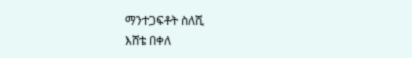ማንተጋፍቶት ስለሺ
እሸቴ በቀለ